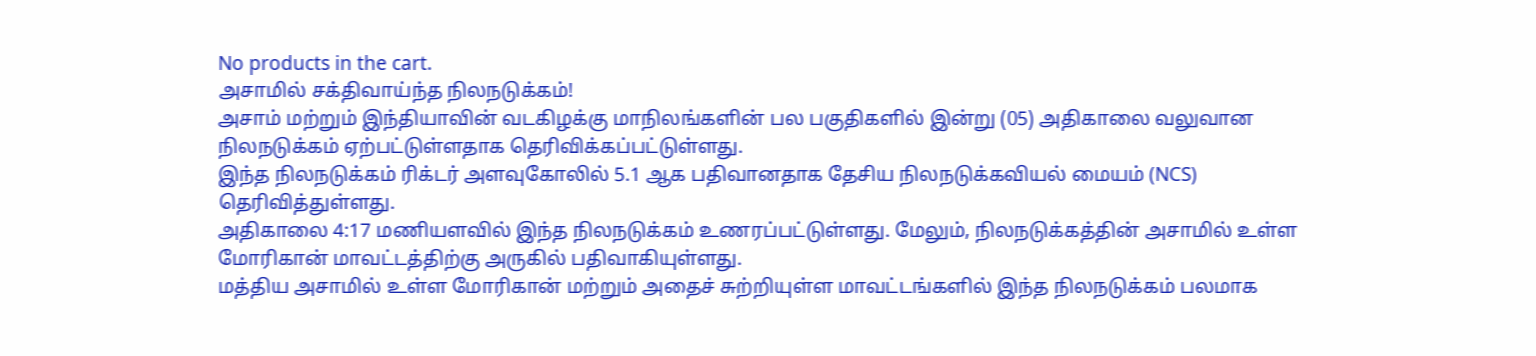No products in the cart.
அசாமில் சக்திவாய்ந்த நிலநடுக்கம்!
அசாம் மற்றும் இந்தியாவின் வடகிழக்கு மாநிலங்களின் பல பகுதிகளில் இன்று (05) அதிகாலை வலுவான நிலநடுக்கம் ஏற்பட்டுள்ளதாக தெரிவிக்கப்பட்டுள்ளது.
இந்த நிலநடுக்கம் ரிக்டர் அளவுகோலில் 5.1 ஆக பதிவானதாக தேசிய நிலநடுக்கவியல் மையம் (NCS) தெரிவித்துள்ளது.
அதிகாலை 4:17 மணியளவில் இந்த நிலநடுக்கம் உணரப்பட்டுள்ளது. மேலும், நிலநடுக்கத்தின் அசாமில் உள்ள மோரிகான் மாவட்டத்திற்கு அருகில் பதிவாகியுள்ளது.
மத்திய அசாமில் உள்ள மோரிகான் மற்றும் அதைச் சுற்றியுள்ள மாவட்டங்களில் இந்த நிலநடுக்கம் பலமாக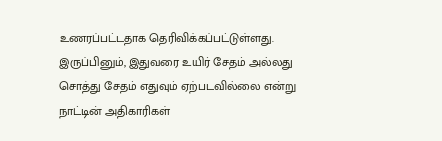உணரப்பட்டதாக தெரிவிக்கப்பட்டுள்ளது.
இருப்பினும், இதுவரை உயிர் சேதம் அல்லது சொத்து சேதம் எதுவும் ஏற்படவில்லை என்று நாட்டின் அதிகாரிகள்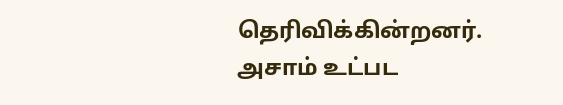தெரிவிக்கின்றனர்.
அசாம் உட்பட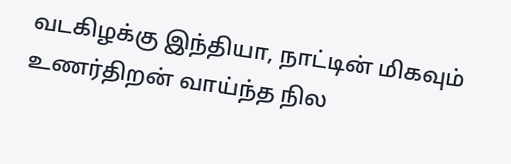வடகிழக்கு இந்தியா, நாட்டின் மிகவும் உணர்திறன் வாய்ந்த நில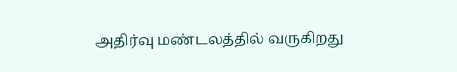அதிர்வு மண்டலத்தில் வருகிறது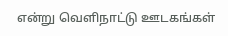என்று வெளிநாட்டு ஊடகங்கள்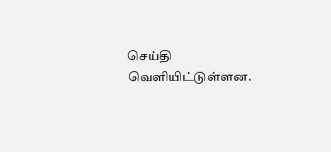செய்தி வெளியிட்டுள்ளன.